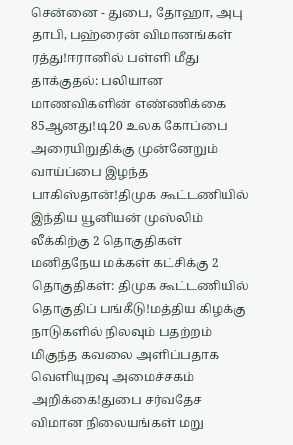சென்னை - துபை, தோஹா, அபு தாபி, பஹ்ரைன் விமானங்கள் ரத்து!ஈரானில் பள்ளி மீது தாக்குதல்: பலியான மாணவிகளின் எண்ணிக்கை 85ஆனது!டி20 உலக கோப்பை அரையிறுதிக்கு முன்னேறும் வாய்ப்பை இழந்த பாகிஸ்தான்!திமுக கூட்டணியில் இந்திய யூனியன் முஸ்லிம் லீக்கிற்கு 2 தொகுதிகள் மனிதநேய மக்கள் கட்சிக்கு 2 தொகுதிகள்: திமுக கூட்டணியில் தொகுதிப் பங்கீடு!மத்திய கிழக்கு நாடுகளில் நிலவும் பதற்றம் மிகுந்த கவலை அளிப்பதாக வெளியுறவு அமைச்சகம் அறிக்கை!துபை சர்வதேச விமான நிலையங்கள் மறு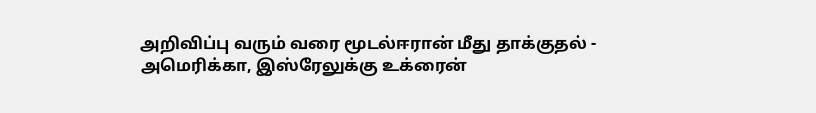அறிவிப்பு வரும் வரை மூடல்ஈரான் மீது தாக்குதல் - அமெரிக்கா, இஸ்ரேலுக்கு உக்ரைன்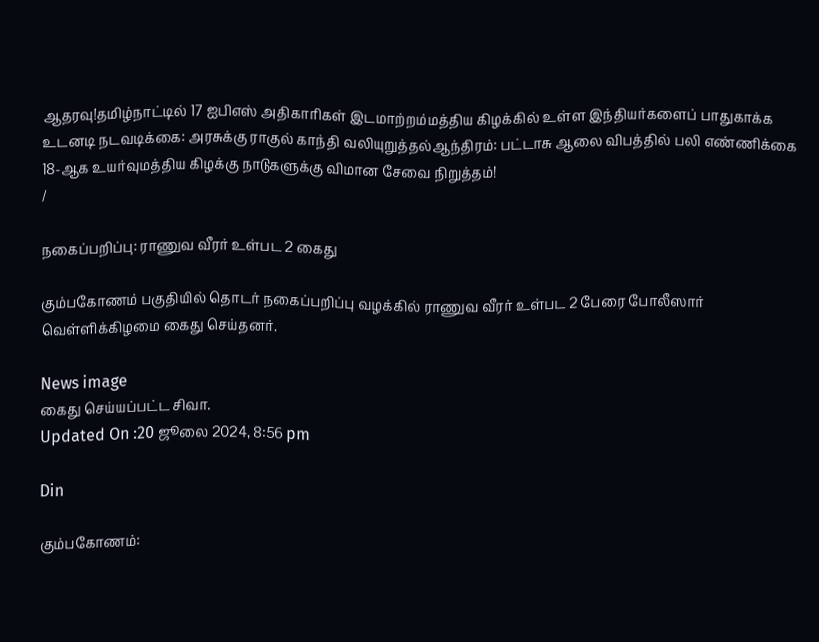ஆதரவு!தமிழ்நாட்டில் 17 ஐபிஎஸ் அதிகாரிகள் இடமாற்றம்மத்திய கிழக்கில் உள்ள இந்தியர்களைப் பாதுகாக்க உடனடி நடவடிக்கை: அரசுக்கு ராகுல் காந்தி வலியுறுத்தல்ஆந்திரம்: பட்டாசு ஆலை விபத்தில் பலி எண்ணிக்கை 18-ஆக உயர்வுமத்திய கிழக்கு நாடுகளுக்கு விமான சேவை நிறுத்தம்!
/

நகைப்பறிப்பு: ராணுவ வீரர் உள்பட 2 கைது

கும்பகோணம் பகுதியில் தொடர் நகைப்பறிப்பு வழக்கில் ராணுவ வீரர் உள்பட 2 பேரை போலீஸார் வெள்ளிக்கிழமை கைது செய்தனர்.

News image
கைது செய்யப்பட்ட சிவா.
Updated On :20 ஜூலை 2024, 8:56 pm

Din

கும்பகோணம்: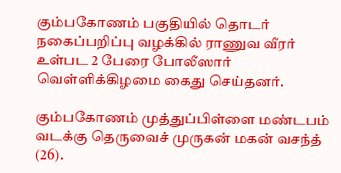கும்பகோணம் பகுதியில் தொடர் நகைப்பறிப்பு வழக்கில் ராணுவ வீரர் உள்பட 2 பேரை போலீஸார் வெள்ளிக்கிழமை கைது செய்தனர்.

கும்பகோணம் முத்துப்பிள்ளை மண்டபம் வடக்கு தெருவைச் முருகன் மகன் வசந்த் (26).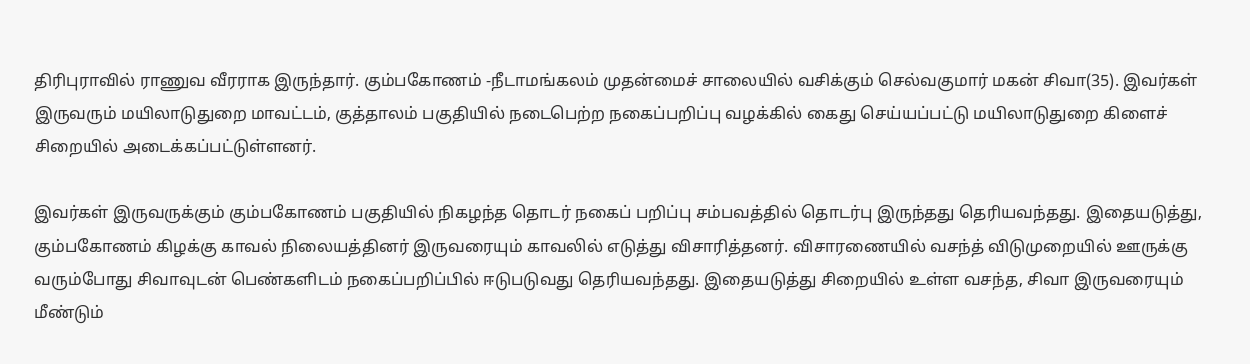திரிபுராவில் ராணுவ வீரராக இருந்தார். கும்பகோணம் -நீடாமங்கலம் முதன்மைச் சாலையில் வசிக்கும் செல்வகுமார் மகன் சிவா(35). இவர்கள் இருவரும் மயிலாடுதுறை மாவட்டம், குத்தாலம் பகுதியில் நடைபெற்ற நகைப்பறிப்பு வழக்கில் கைது செய்யப்பட்டு மயிலாடுதுறை கிளைச் சிறையில் அடைக்கப்பட்டுள்ளனர்.

இவர்கள் இருவருக்கும் கும்பகோணம் பகுதியில் நிகழந்த தொடர் நகைப் பறிப்பு சம்பவத்தில் தொடர்பு இருந்தது தெரியவந்தது. இதையடுத்து, கும்பகோணம் கிழக்கு காவல் நிலையத்தினர் இருவரையும் காவலில் எடுத்து விசாரித்தனர். விசாரணையில் வசந்த் விடுமுறையில் ஊருக்கு வரும்போது சிவாவுடன் பெண்களிடம் நகைப்பறிப்பில் ஈடுபடுவது தெரியவந்தது. இதையடுத்து சிறையில் உள்ள வசந்த, சிவா இருவரையும் மீண்டும்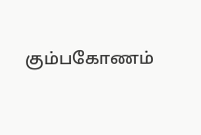கும்பகோணம்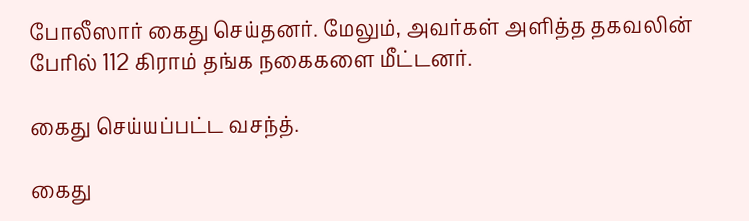போலீஸார் கைது செய்தனர். மேலும், அவர்கள் அளித்த தகவலின் பேரில் 112 கிராம் தங்க நகைகளை மீட்டனர்.

கைது செய்யப்பட்ட வசந்த்.

கைது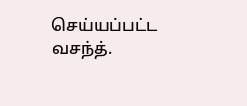செய்யப்பட்ட வசந்த்.